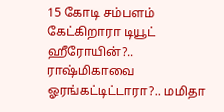15 கோடி சம்பளம் கேட்கிறாரா டியூட் ஹீரோயின்?.. ராஷ்மிகாவை ஓரங்கட்டிட்டாரா?.. மமிதா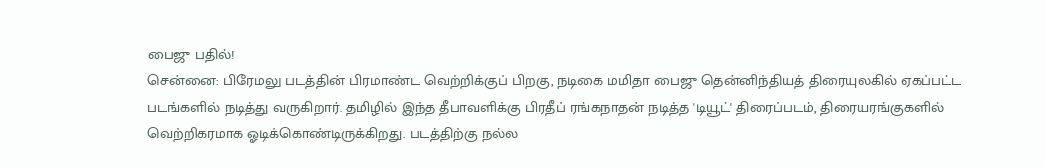பைஜு பதில்!
சென்னை: பிரேமலு படத்தின் பிரமாண்ட வெற்றிக்குப் பிறகு, நடிகை மமிதா பைஜு தென்னிந்தியத் திரையுலகில் ஏகப்பட்ட படங்களில் நடித்து வருகிறார். தமிழில் இந்த தீபாவளிக்கு பிரதீப் ரங்கநாதன் நடித்த 'டியூட்' திரைப்படம், திரையரங்குகளில் வெற்றிகரமாக ஓடிக்கொண்டிருக்கிறது. படத்திற்கு நல்ல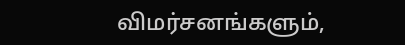விமர்சனங்களும்,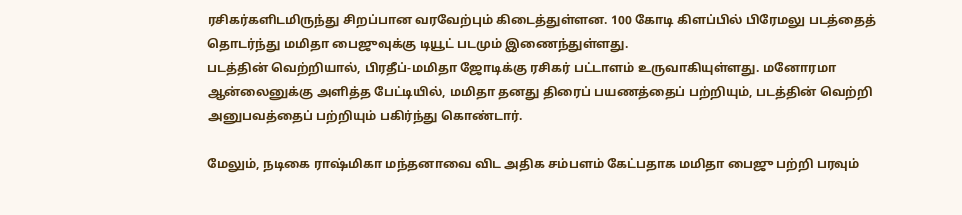ரசிகர்களிடமிருந்து சிறப்பான வரவேற்பும் கிடைத்துள்ளன. 100 கோடி கிளப்பில் பிரேமலு படத்தைத் தொடர்ந்து மமிதா பைஜுவுக்கு டியூட் படமும் இணைந்துள்ளது.
படத்தின் வெற்றியால், பிரதீப்-மமிதா ஜோடிக்கு ரசிகர் பட்டாளம் உருவாகியுள்ளது. மனோரமா ஆன்லைனுக்கு அளித்த பேட்டியில், மமிதா தனது திரைப் பயணத்தைப் பற்றியும், படத்தின் வெற்றி அனுபவத்தைப் பற்றியும் பகிர்ந்து கொண்டார்.

மேலும், நடிகை ராஷ்மிகா மந்தனாவை விட அதிக சம்பளம் கேட்பதாக மமிதா பைஜு பற்றி பரவும்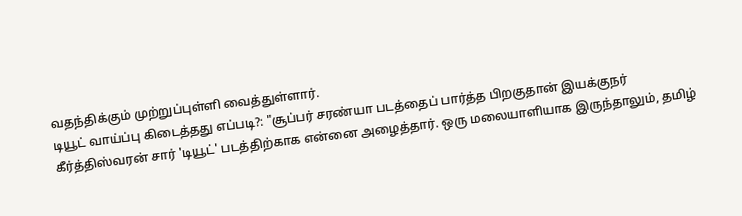வதந்திக்கும் முற்றுப்புள்ளி வைத்துள்ளார்.
டியூட் வாய்ப்பு கிடைத்தது எப்படி?: "சூப்பர் சரண்யா படத்தைப் பார்த்த பிறகுதான் இயக்குநர் கீர்த்திஸ்வரன் சார் 'டியூட்' படத்திற்காக என்னை அழைத்தார். ஒரு மலையாளியாக இருந்தாலும், தமிழ்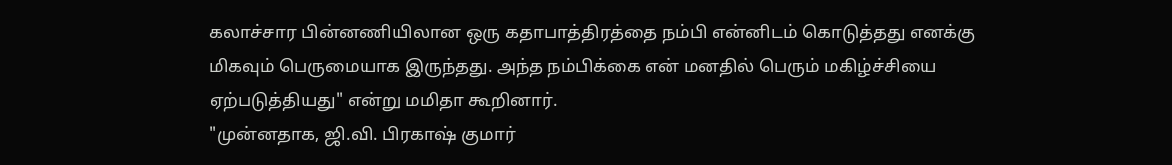கலாச்சார பின்னணியிலான ஒரு கதாபாத்திரத்தை நம்பி என்னிடம் கொடுத்தது எனக்கு மிகவும் பெருமையாக இருந்தது. அந்த நம்பிக்கை என் மனதில் பெரும் மகிழ்ச்சியை ஏற்படுத்தியது" என்று மமிதா கூறினார்.
"முன்னதாக, ஜி.வி. பிரகாஷ் குமார்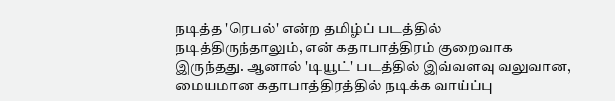நடித்த 'ரெபல்' என்ற தமிழ்ப் படத்தில் நடித்திருந்தாலும், என் கதாபாத்திரம் குறைவாக இருந்தது. ஆனால் 'டியூட்' படத்தில் இவ்வளவு வலுவான, மையமான கதாபாத்திரத்தில் நடிக்க வாய்ப்பு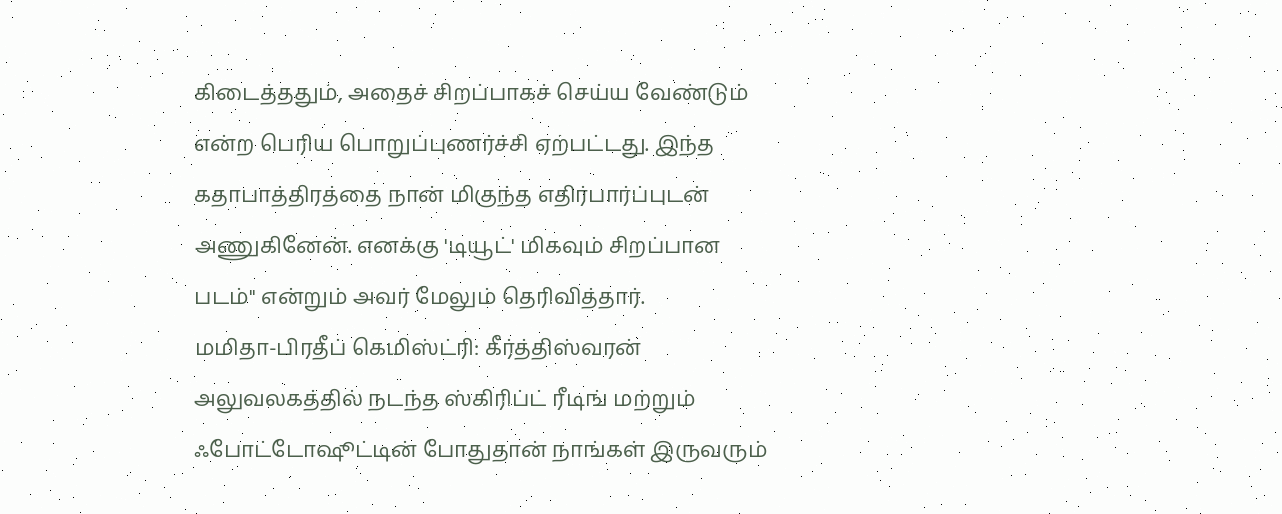கிடைத்ததும், அதைச் சிறப்பாகச் செய்ய வேண்டும் என்ற பெரிய பொறுப்புணர்ச்சி ஏற்பட்டது. இந்த கதாபாத்திரத்தை நான் மிகுந்த எதிர்பார்ப்புடன் அணுகினேன். எனக்கு 'டியூட்' மிகவும் சிறப்பான படம்" என்றும் அவர் மேலும் தெரிவித்தார்.
மமிதா-பிரதீப் கெமிஸ்ட்ரி: கீர்த்திஸ்வரன் அலுவலகத்தில் நடந்த ஸ்கிரிப்ட் ரீடிங் மற்றும் ஃபோட்டோஷூட்டின் போதுதான் நாங்கள் இருவரும்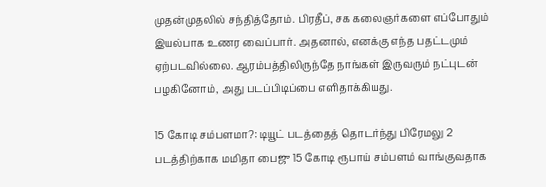முதன்முதலில் சந்தித்தோம். பிரதீப், சக கலைஞர்களை எப்போதும் இயல்பாக உணர வைப்பார். அதனால், எனக்கு எந்த பதட்டமும் ஏற்படவில்லை. ஆரம்பத்திலிருந்தே நாங்கள் இருவரும் நட்புடன் பழகினோம், அது படப்பிடிப்பை எளிதாக்கியது.

15 கோடி சம்பளமா?: டியூட் படத்தைத் தொடர்ந்து பிரேமலு 2 படத்திற்காக மமிதா பைஜு 15 கோடி ரூபாய் சம்பளம் வாங்குவதாக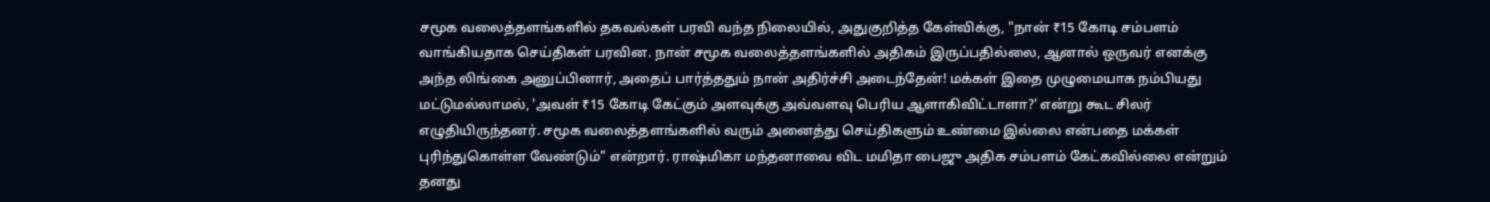சமூக வலைத்தளங்களில் தகவல்கள் பரவி வந்த நிலையில், அதுகுறித்த கேள்விக்கு, "நான் ₹15 கோடி சம்பளம் வாங்கியதாக செய்திகள் பரவின. நான் சமூக வலைத்தளங்களில் அதிகம் இருப்பதில்லை, ஆனால் ஒருவர் எனக்கு அந்த லிங்கை அனுப்பினார், அதைப் பார்த்ததும் நான் அதிர்ச்சி அடைந்தேன்! மக்கள் இதை முழுமையாக நம்பியது மட்டுமல்லாமல், 'அவள் ₹15 கோடி கேட்கும் அளவுக்கு அவ்வளவு பெரிய ஆளாகிவிட்டாளா?' என்று கூட சிலர் எழுதியிருந்தனர். சமூக வலைத்தளங்களில் வரும் அனைத்து செய்திகளும் உண்மை இல்லை என்பதை மக்கள் புரிந்துகொள்ள வேண்டும்" என்றார். ராஷ்மிகா மந்தனாவை விட மமிதா பைஜு அதிக சம்பளம் கேட்கவில்லை என்றும் தனது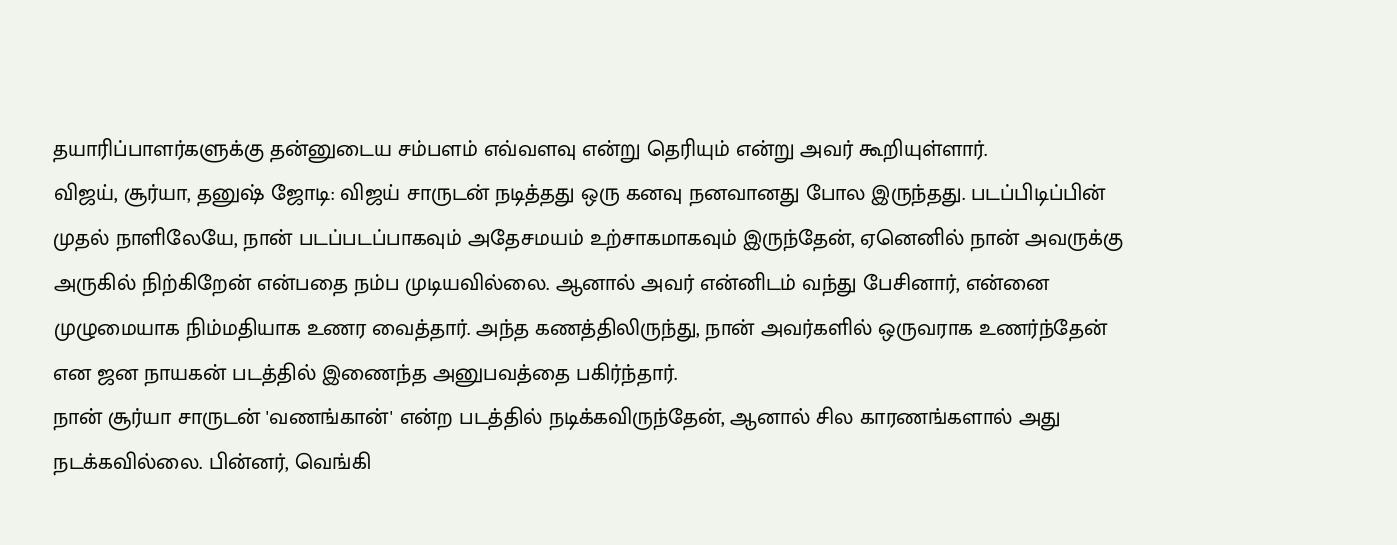தயாரிப்பாளர்களுக்கு தன்னுடைய சம்பளம் எவ்வளவு என்று தெரியும் என்று அவர் கூறியுள்ளார்.
விஜய், சூர்யா, தனுஷ் ஜோடி: விஜய் சாருடன் நடித்தது ஒரு கனவு நனவானது போல இருந்தது. படப்பிடிப்பின் முதல் நாளிலேயே, நான் படப்படப்பாகவும் அதேசமயம் உற்சாகமாகவும் இருந்தேன், ஏனெனில் நான் அவருக்கு அருகில் நிற்கிறேன் என்பதை நம்ப முடியவில்லை. ஆனால் அவர் என்னிடம் வந்து பேசினார், என்னை முழுமையாக நிம்மதியாக உணர வைத்தார். அந்த கணத்திலிருந்து, நான் அவர்களில் ஒருவராக உணர்ந்தேன் என ஜன நாயகன் படத்தில் இணைந்த அனுபவத்தை பகிர்ந்தார்.
நான் சூர்யா சாருடன் 'வணங்கான்' என்ற படத்தில் நடிக்கவிருந்தேன், ஆனால் சில காரணங்களால் அது நடக்கவில்லை. பின்னர், வெங்கி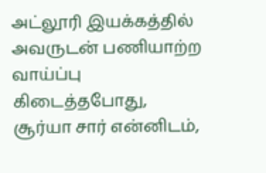அட்லூரி இயக்கத்தில் அவருடன் பணியாற்ற வாய்ப்பு கிடைத்தபோது, சூர்யா சார் என்னிடம்,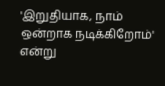'இறுதியாக, நாம் ஒன்றாக நடிக்கிறோம்' என்று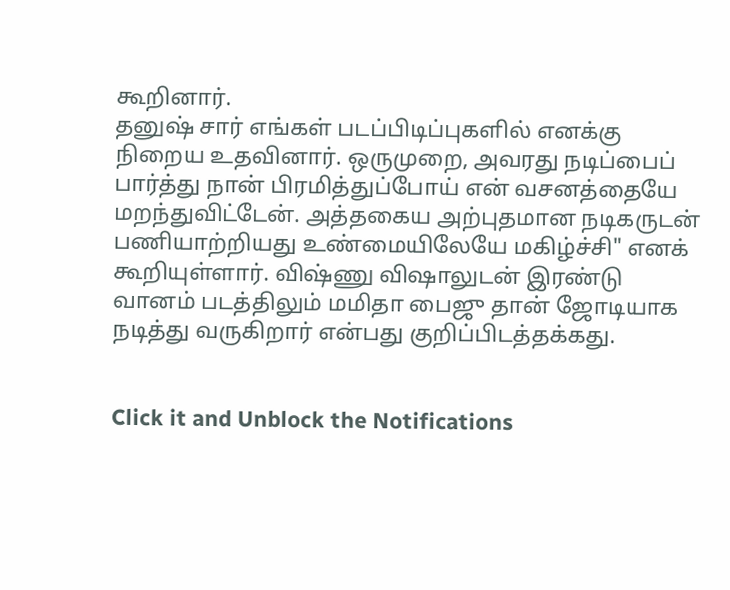கூறினார்.
தனுஷ் சார் எங்கள் படப்பிடிப்புகளில் எனக்கு நிறைய உதவினார். ஒருமுறை, அவரது நடிப்பைப் பார்த்து நான் பிரமித்துப்போய் என் வசனத்தையே மறந்துவிட்டேன். அத்தகைய அற்புதமான நடிகருடன் பணியாற்றியது உண்மையிலேயே மகிழ்ச்சி" எனக் கூறியுள்ளார். விஷ்ணு விஷாலுடன் இரண்டு வானம் படத்திலும் மமிதா பைஜு தான் ஜோடியாக நடித்து வருகிறார் என்பது குறிப்பிடத்தக்கது.


Click it and Unblock the Notifications